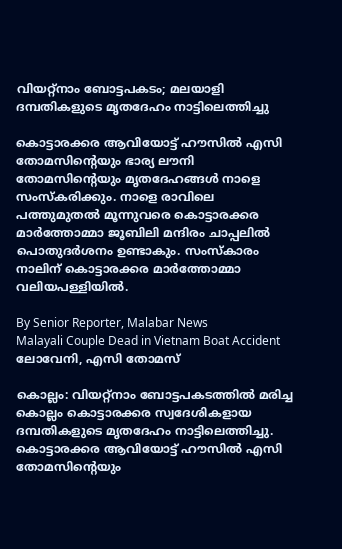വിയറ്റ്നാം ബോട്ടപകടം; മലയാളി ദമ്പതികളുടെ മൃതദേഹം നാട്ടിലെത്തിച്ചു

കൊട്ടാരക്കര ആവിയോട്ട് ഹൗസിൽ എസി തോമസിന്റെയും ഭാര്യ ലൗനി തോമസിന്റെയും മൃതദേഹങ്ങൾ നാളെ സംസ്‌കരിക്കും. നാളെ രാവിലെ പത്തുമുതൽ മൂന്നുവരെ കൊട്ടാരക്കര മാർത്തോമ്മാ ജൂബിലി മന്ദിരം ചാപ്പലിൽ പൊതുദർശനം ഉണ്ടാകും. സംസ്‌കാരം നാലിന് കൊട്ടാരക്കര മാർത്തോമ്മാ വലിയപള്ളിയിൽ.

By Senior Reporter, Malabar News
Malayali Couple Dead in Vietnam Boat Accident
ലോവേനി, എസി തോമസ്

കൊല്ലം: വിയറ്റ്നാം ബോട്ടപകടത്തിൽ മരിച്ച കൊല്ലം കൊട്ടാരക്കര സ്വദേശികളായ ദമ്പതികളുടെ മൃതദേഹം നാട്ടിലെത്തിച്ചു. കൊട്ടാരക്കര ആവിയോട്ട് ഹൗസിൽ എസി തോമസിന്റെയും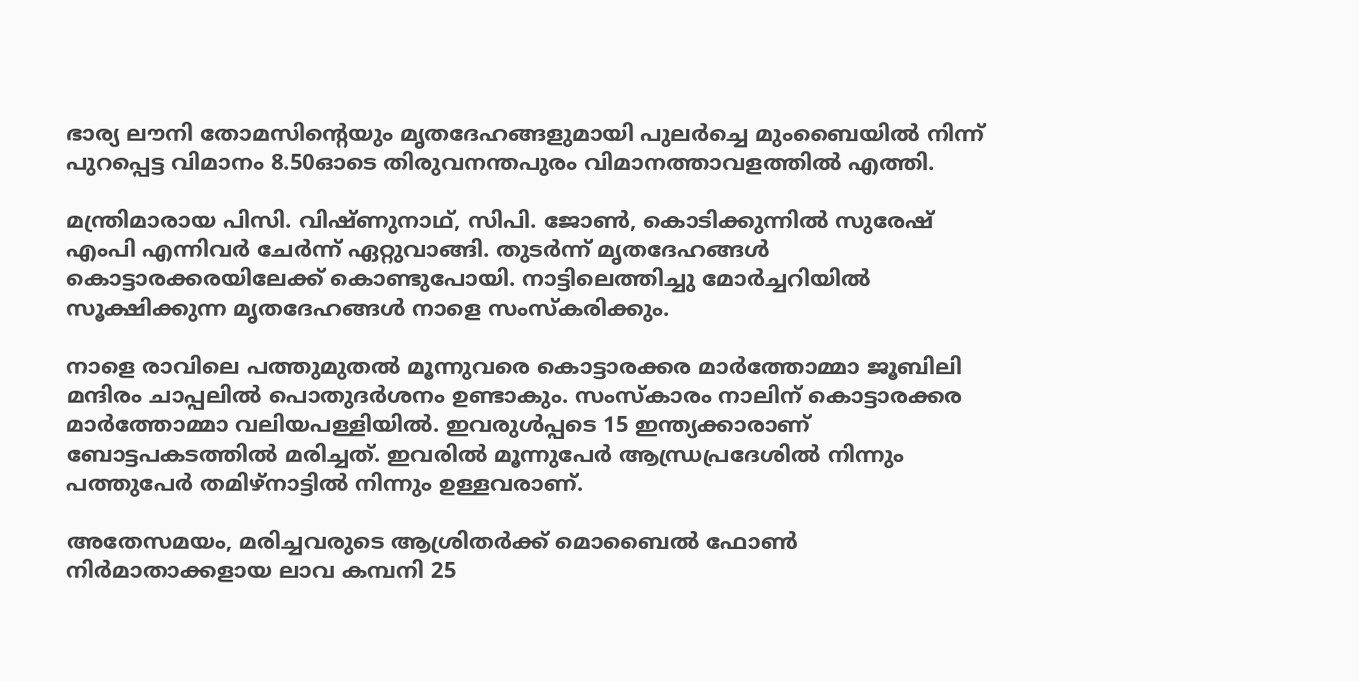ഭാര്യ ലൗനി തോമസിന്റെയും മൃതദേഹങ്ങളുമായി പുലർച്ചെ മുംബൈയിൽ നിന്ന് പുറപ്പെട്ട വിമാനം 8.50ഓടെ തിരുവനന്തപുരം വിമാനത്താവളത്തിൽ എത്തി.

മന്ത്രിമാരായ പിസി. വിഷ്‌ണുനാഥ്‌, സിപി. ജോൺ, കൊടിക്കുന്നിൽ സുരേഷ് എംപി എന്നിവർ ചേർന്ന് ഏറ്റുവാങ്ങി. തുടർന്ന് മൃതദേഹങ്ങൾ കൊട്ടാരക്കരയിലേക്ക് കൊണ്ടുപോയി. നാട്ടിലെത്തിച്ചു മോർച്ചറിയിൽ സൂക്ഷിക്കുന്ന മൃതദേഹങ്ങൾ നാളെ സംസ്‌കരിക്കും.

നാളെ രാവിലെ പത്തുമുതൽ മൂന്നുവരെ കൊട്ടാരക്കര മാർത്തോമ്മാ ജൂബിലി മന്ദിരം ചാപ്പലിൽ പൊതുദർശനം ഉണ്ടാകും. സംസ്‌കാരം നാലിന് കൊട്ടാരക്കര മാർത്തോമ്മാ വലിയപള്ളിയിൽ. ഇവരുൾപ്പടെ 15 ഇന്ത്യക്കാരാണ് ബോട്ടപകടത്തിൽ മരിച്ചത്. ഇവരിൽ മൂന്നുപേർ ആന്ധ്രപ്രദേശിൽ നിന്നും പത്തുപേർ തമിഴ്‌നാട്ടിൽ നിന്നും ഉള്ളവരാണ്.

അതേസമയം, മരിച്ചവരുടെ ആശ്രിതർക്ക് മൊബൈൽ ഫോൺ നിർമാതാക്കളായ ലാവ കമ്പനി 25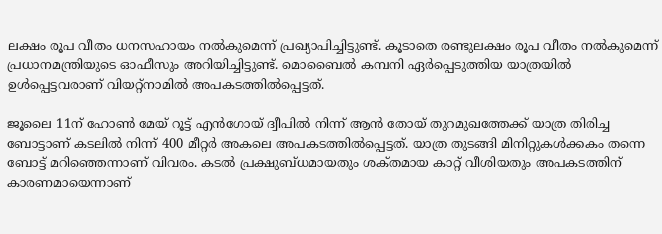ലക്ഷം രൂപ വീതം ധനസഹായം നൽകുമെന്ന് പ്രഖ്യാപിച്ചിട്ടുണ്ട്. കൂടാതെ രണ്ടുലക്ഷം രൂപ വീതം നൽകുമെന്ന് പ്രധാനമന്ത്രിയുടെ ഓഫീസും അറിയിച്ചിട്ടുണ്ട്. മൊബൈൽ കമ്പനി ഏർപ്പെടുത്തിയ യാത്രയിൽ ഉൾപ്പെട്ടവരാണ് വിയറ്റ്‌നാമിൽ അപകടത്തിൽപ്പെട്ടത്.

ജൂലൈ 11ന് ഹോൺ മേയ് റൂട്ട് എൻഗോയ് ദ്വീപിൽ നിന്ന് ആൻ തോയ്‌ തുറമുഖത്തേക്ക് യാത്ര തിരിച്ച ബോട്ടാണ് കടലിൽ നിന്ന് 400 മീറ്റർ അകലെ അപകടത്തിൽപ്പെട്ടത്. യാത്ര തുടങ്ങി മിനിറ്റുകൾക്കകം തന്നെ ബോട്ട് മറിഞ്ഞെന്നാണ് വിവരം. കടൽ പ്രക്ഷുബ്‌ധമായതും ശക്‌തമായ കാറ്റ് വീശിയതും അപകടത്തിന് കാരണമായെന്നാണ്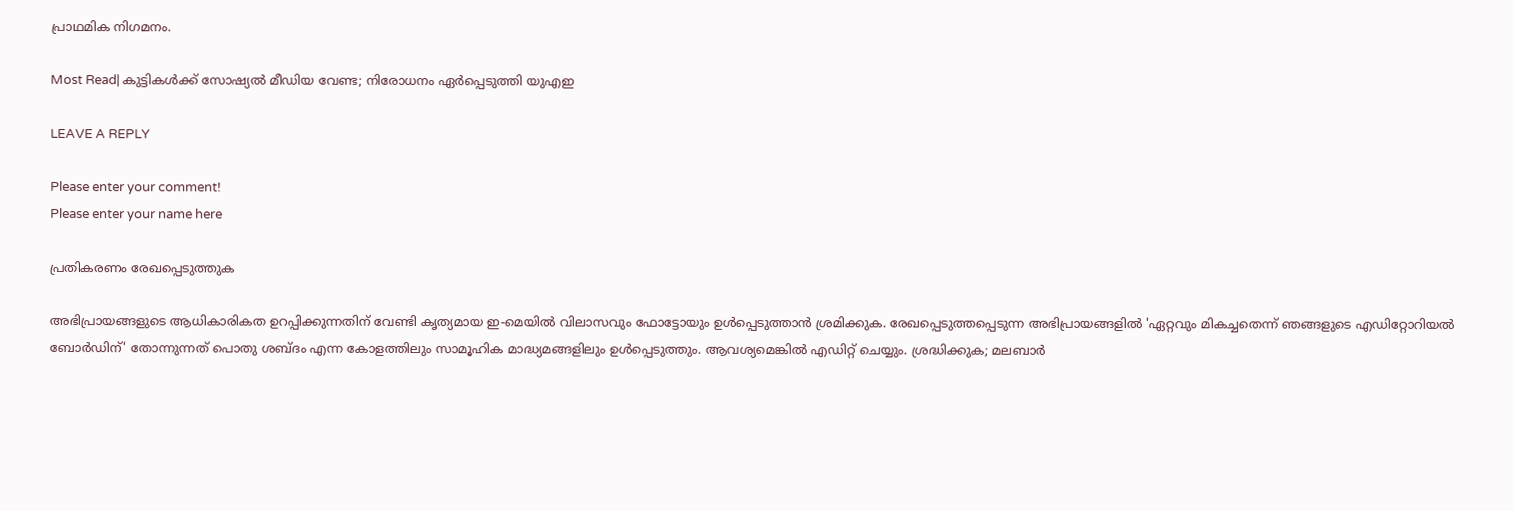പ്രാഥമിക നിഗമനം.

Most Read| കുട്ടികൾക്ക് സോഷ്യൽ മീഡിയ വേണ്ട; നിരോധനം ഏർപ്പെടുത്തി യുഎഇ

LEAVE A REPLY

Please enter your comment!
Please enter your name here

പ്രതികരണം രേഖപ്പെടുത്തുക

അഭിപ്രായങ്ങളുടെ ആധികാരികത ഉറപ്പിക്കുന്നതിന് വേണ്ടി കൃത്യമായ ഇ-മെയിൽ വിലാസവും ഫോട്ടോയും ഉൾപ്പെടുത്താൻ ശ്രമിക്കുക. രേഖപ്പെടുത്തപ്പെടുന്ന അഭിപ്രായങ്ങളിൽ 'ഏറ്റവും മികച്ചതെന്ന് ഞങ്ങളുടെ എഡിറ്റോറിയൽ ബോർഡിന്' തോന്നുന്നത് പൊതു ശബ്‌ദം എന്ന കോളത്തിലും സാമൂഹിക മാദ്ധ്യമങ്ങളിലും ഉൾപ്പെടുത്തും. ആവശ്യമെങ്കിൽ എഡിറ്റ് ചെയ്യും. ശ്രദ്ധിക്കുക; മലബാർ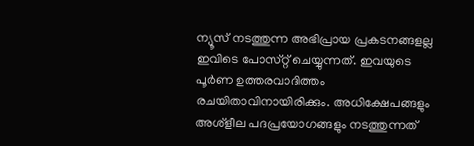ന്യൂസ് നടത്തുന്ന അഭിപ്രായ പ്രകടനങ്ങളല്ല ഇവിടെ പോസ്‌റ്റ് ചെയ്യുന്നത്. ഇവയുടെ പൂർണ ഉത്തരവാദിത്തം രചയിതാവിനായിരിക്കും. അധിക്ഷേപങ്ങളും അശ്‌ളീല പദപ്രയോഗങ്ങളും നടത്തുന്നത്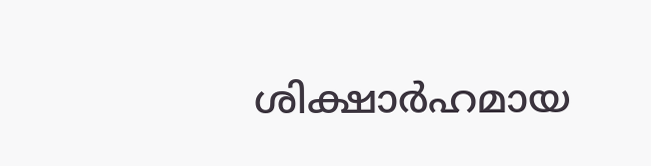ശിക്ഷാർഹമായ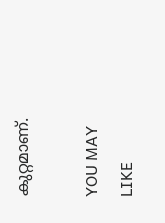കുറ്റമാണ്.

YOU MAY LIKE